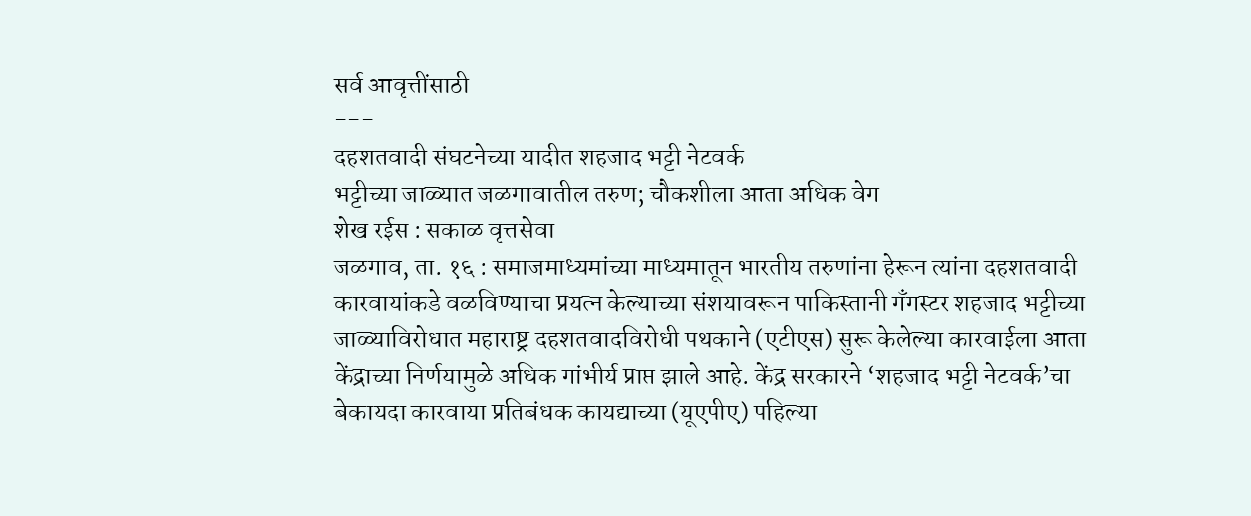सर्व आवृत्तींसाठी
---
दहशतवादी संघटनेच्या यादीत शहजाद भट्टी नेटवर्क
भट्टीच्या जाळ्यात जळगावातील तरुण; चौकशीला आता अधिक वेग
शेख रईस : सकाळ वृत्तसेवा
जळगाव, ता. १६ : समाजमाध्यमांच्या माध्यमातून भारतीय तरुणांना हेरून त्यांना दहशतवादी कारवायांकडे वळविण्याचा प्रयत्न केल्याच्या संशयावरून पाकिस्तानी गँगस्टर शहजाद भट्टीच्या जाळ्याविरोधात महाराष्ट्र दहशतवादविरोधी पथकाने (एटीएस) सुरू केलेल्या कारवाईला आता केंद्राच्या निर्णयामुळे अधिक गांभीर्य प्राप्त झाले आहे. केंद्र सरकारने ‘शहजाद भट्टी नेटवर्क’चा बेकायदा कारवाया प्रतिबंधक कायद्याच्या (यूएपीए) पहिल्या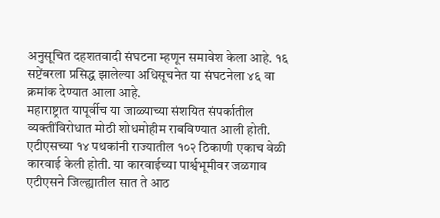अनुसूचित दहशतवादी संघटना म्हणून समावेश केला आहे. १६ सप्टेंबरला प्रसिद्ध झालेल्या अधिसूचनेत या संघटनेला ४६ वा क्रमांक देण्यात आला आहे.
महाराष्ट्रात यापूर्वीच या जाळ्याच्या संशयित संपर्कातील व्यक्तींविरोधात मोठी शोधमोहीम राबविण्यात आली होती. एटीएसच्या १४ पथकांनी राज्यातील १०२ ठिकाणी एकाच वेळी कारवाई केली होती. या कारवाईच्या पार्श्वभूमीवर जळगाव एटीएसने जिल्ह्यातील सात ते आठ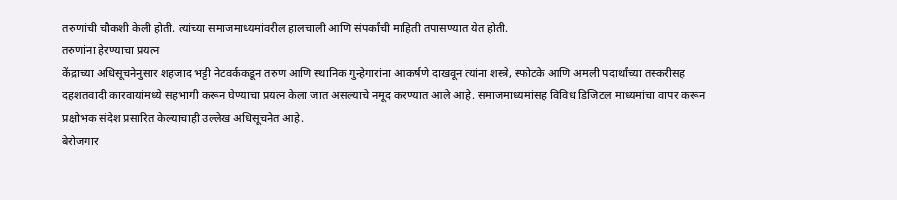तरुणांची चौकशी केली होती. त्यांच्या समाजमाध्यमांवरील हालचाली आणि संपर्कांची माहिती तपासण्यात येत होती.
तरुणांना हेरण्याचा प्रयत्न
केंद्राच्या अधिसूचनेनुसार शहजाद भट्टी नेटवर्ककडून तरुण आणि स्थानिक गुन्हेगारांना आकर्षणे दाखवून त्यांना शस्त्रे, स्फोटके आणि अमली पदार्थांच्या तस्करीसह दहशतवादी कारवायांमध्ये सहभागी करून घेण्याचा प्रयत्न केला जात असल्याचे नमूद करण्यात आले आहे. समाजमाध्यमांसह विविध डिजिटल माध्यमांचा वापर करून प्रक्षोभक संदेश प्रसारित केल्याचाही उल्लेख अधिसूचनेत आहे.
बेरोजगार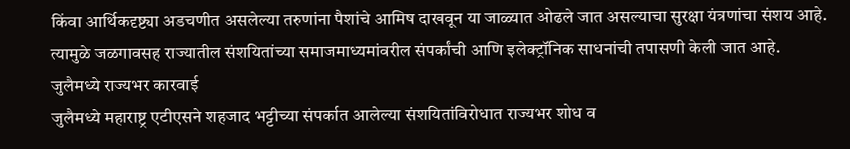किंवा आर्थिकदृष्ट्या अडचणीत असलेल्या तरुणांना पैशांचे आमिष दाखवून या जाळ्यात ओढले जात असल्याचा सुरक्षा यंत्रणांचा संशय आहे. त्यामुळे जळगावसह राज्यातील संशयितांच्या समाजमाध्यमांवरील संपर्कांची आणि इलेक्ट्रॉनिक साधनांची तपासणी केली जात आहे.
जुलैमध्ये राज्यभर कारवाई
जुलैमध्ये महाराष्ट्र एटीएसने शहजाद भट्टीच्या संपर्कात आलेल्या संशयितांविरोधात राज्यभर शोध व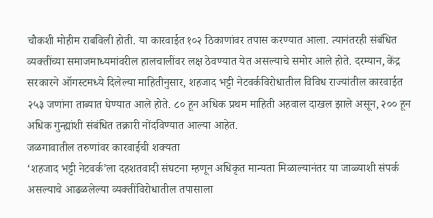चौकशी मोहीम राबविली होती. या कारवाईत १०२ ठिकाणांवर तपास करण्यात आला. त्यानंतरही संबंधित व्यक्तींच्या समाजमाध्यमांवरील हालचालींवर लक्ष ठेवण्यात येत असल्याचे समोर आले होते. दरम्यान, केंद्र सरकारने ऑगस्टमध्ये दिलेल्या माहितीनुसार, शहजाद भट्टी नेटवर्कविरोधातील विविध राज्यांतील कारवाईत २५३ जणांना ताब्यात घेण्यात आले होते. ८० हून अधिक प्रथम माहिती अहवाल दाखल झाले असून, २०० हून अधिक गुन्ह्यांशी संबंधित तक्रारी नोंदविण्यात आल्या आहेत.
जळगावातील तरुणांवर कारवाईची शक्यता
‘शहजाद भट्टी नेटवर्क’ला दहशतवादी संघटना म्हणून अधिकृत मान्यता मिळाल्यानंतर या जाळ्याशी संपर्क असल्याचे आढळलेल्या व्यक्तींविरोधातील तपासाला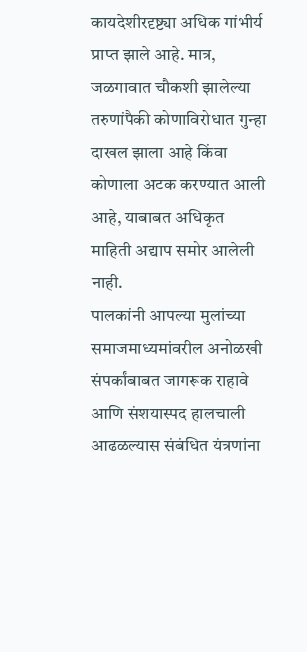कायदेशीरदृष्ट्या अधिक गांभीर्य प्राप्त झाले आहे. मात्र, जळगावात चौकशी झालेल्या तरुणांपैकी कोणाविरोधात गुन्हा दाखल झाला आहे किंवा कोणाला अटक करण्यात आली आहे, याबाबत अधिकृत माहिती अद्याप समोर आलेली नाही.
पालकांनी आपल्या मुलांच्या समाजमाध्यमांवरील अनोळखी संपर्कांबाबत जागरूक राहावे आणि संशयास्पद हालचाली आढळल्यास संबंधित यंत्रणांना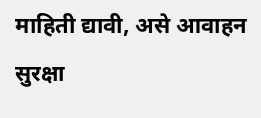माहिती द्यावी, असे आवाहन सुरक्षा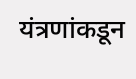यंत्रणांकडून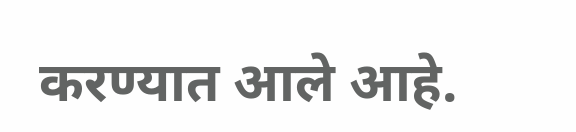करण्यात आले आहे.